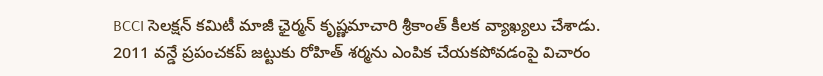BCCI సెలక్షన్ కమిటీ మాజీ ఛైర్మన్ కృష్ణమాచారి శ్రీకాంత్ కీలక వ్యాఖ్యలు చేశాడు. 2011 వన్డే ప్రపంచకప్ జట్టుకు రోహిత్ శర్మను ఎంపిక చేయకపోవడంపై విచారం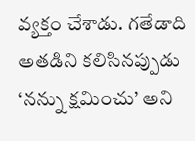వ్యక్తం చేశాడు. గతేడాది అతడిని కలిసినప్పుడు ‘నన్ను క్షమించు’ అని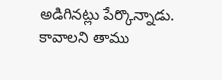అడిగినట్లు పేర్కొన్నాడు. కావాలని తాము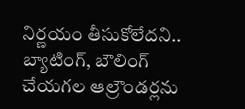నిర్ణయం తీసుకోలేదని.. బ్యాటింగ్, బౌలింగ్ చేయగల ఆల్రౌండర్లను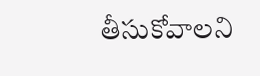తీసుకోవాలని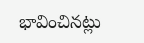భావించినట్లు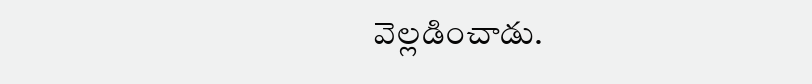వెల్లడించాడు.